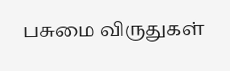பசுமை விருதுகள்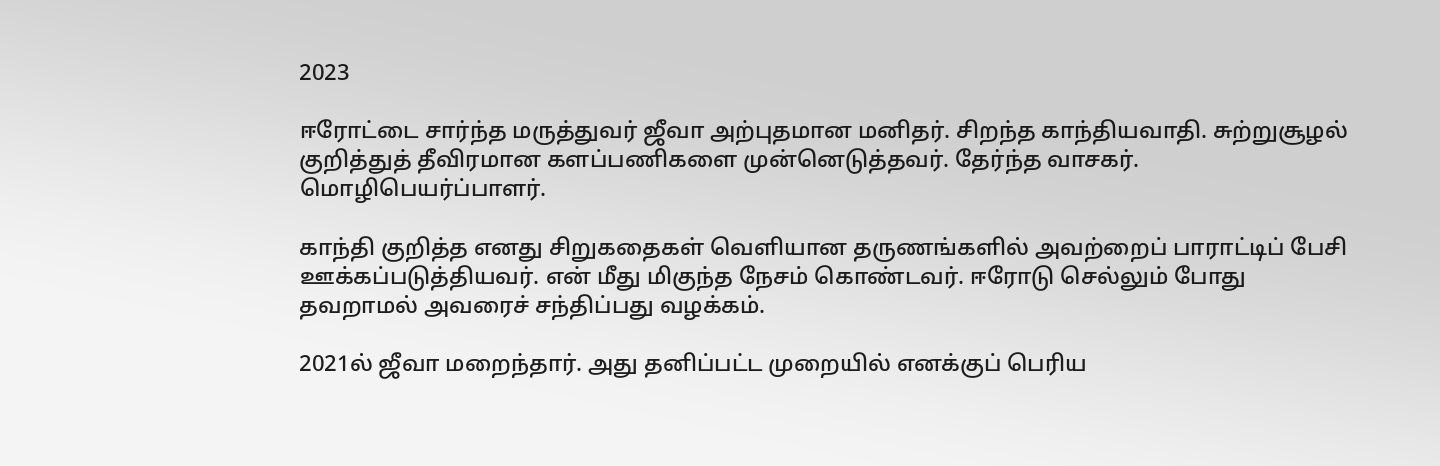2023

ஈரோட்டை சார்ந்த மருத்துவர் ஜீவா அற்புதமான மனிதர். சிறந்த காந்தியவாதி. சுற்றுசூழல் குறித்துத் தீவிரமான களப்பணிகளை முன்னெடுத்தவர். தேர்ந்த வாசகர். மொழிபெயர்ப்பாளர்.

காந்தி குறித்த எனது சிறுகதைகள் வெளியான தருணங்களில் அவற்றைப் பாராட்டிப் பேசி ஊக்கப்படுத்தியவர். என் மீது மிகுந்த நேசம் கொண்டவர். ஈரோடு செல்லும் போது தவறாமல் அவரைச் சந்திப்பது வழக்கம்.

2021ல் ஜீவா மறைந்தார். அது தனிப்பட்ட முறையில் எனக்குப் பெரிய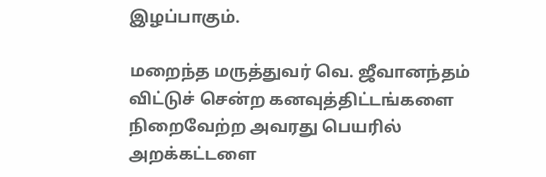இழப்பாகும்.

மறைந்த மருத்துவர் வெ. ஜீவானந்தம் விட்டுச் சென்ற கனவுத்திட்டங்களை நிறைவேற்ற அவரது பெயரில் அறக்கட்டளை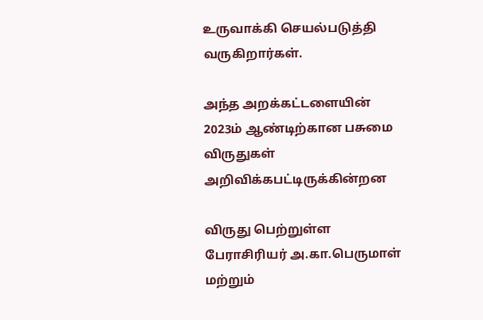உருவாக்கி செயல்படுத்தி வருகிறார்கள்.

அந்த அறக்கட்டளையின் 2023ம் ஆண்டிற்கான பசுமை விருதுகள் அறிவிக்கபட்டிருக்கின்றன

விருது பெற்றுள்ள பேராசிரியர் அ.கா.பெருமாள் மற்றும்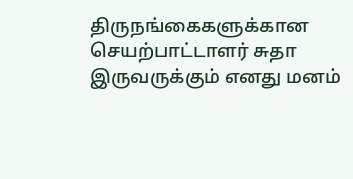திருநங்கைகளுக்கான செயற்பாட்டாளர் சுதா இருவருக்கும் எனது மனம்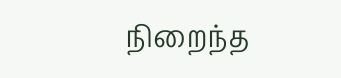நிறைந்த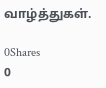வாழ்த்துகள்.

0Shares
0